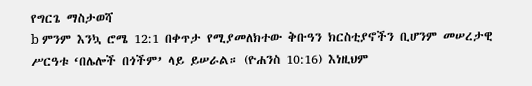የግርጌ ማስታወሻ
b ምንም እንኳ ሮሜ 12:1 በቀጥታ የሚያመለክተው ቅቡዓን ክርስቲያኖችን ቢሆንም መሠረታዊ ሥርዓቱ ‘በሌሎች በጎችም’ ላይ ይሠራል። (ዮሐንስ 10:16) እነዚህም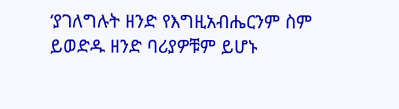‘ያገለግሉት ዘንድ የእግዚአብሔርንም ስም ይወድዱ ዘንድ ባሪያዎቹም ይሆኑ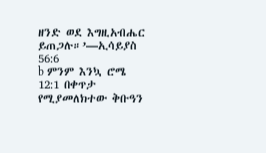ዘንድ ወደ እግዚአብሔር ይጠጋሉ።’—ኢሳይያስ 56:6
b ምንም እንኳ ሮሜ 12:1 በቀጥታ የሚያመለክተው ቅቡዓን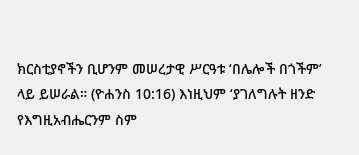ክርስቲያኖችን ቢሆንም መሠረታዊ ሥርዓቱ ‘በሌሎች በጎችም’ ላይ ይሠራል። (ዮሐንስ 10:16) እነዚህም ‘ያገለግሉት ዘንድ የእግዚአብሔርንም ስም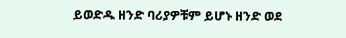ይወድዱ ዘንድ ባሪያዎቹም ይሆኑ ዘንድ ወደ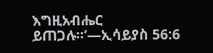እግዚአብሔር ይጠጋሉ።’—ኢሳይያስ 56:6